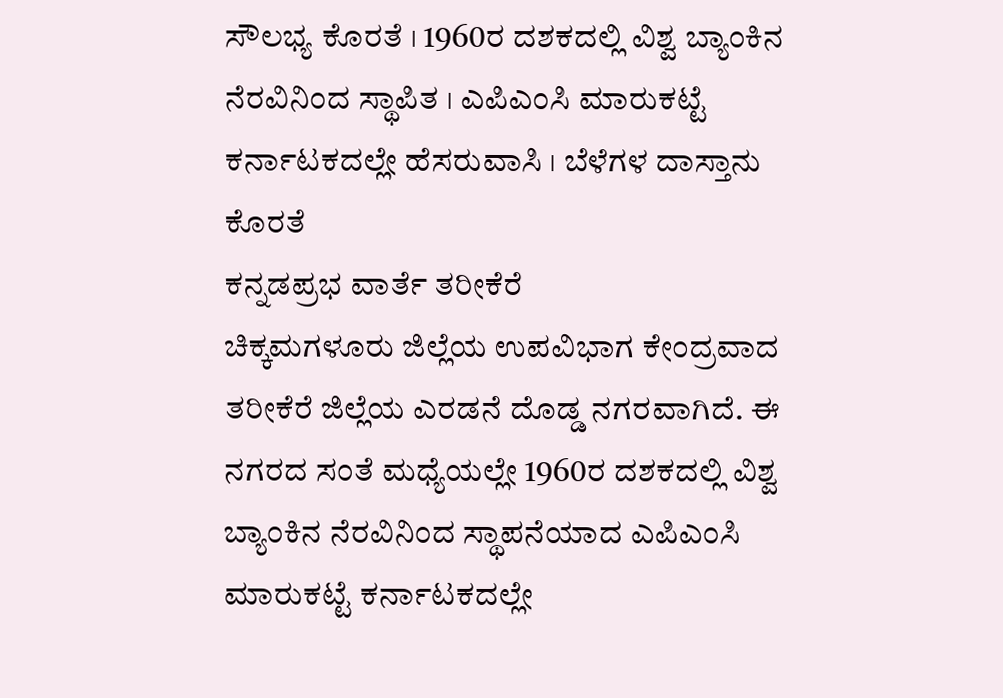ಸೌಲಭ್ಯ ಕೊರತೆ । 1960ರ ದಶಕದಲ್ಲಿ ವಿಶ್ವ ಬ್ಯಾಂಕಿನ ನೆರವಿನಿಂದ ಸ್ಥಾಪಿತ । ಎಪಿಎಂಸಿ ಮಾರುಕಟ್ಟೆ ಕರ್ನಾಟಕದಲ್ಲೇ ಹೆಸರುವಾಸಿ । ಬೆಳೆಗಳ ದಾಸ್ತಾನು ಕೊರತೆ
ಕನ್ನಡಪ್ರಭ ವಾರ್ತೆ ತರೀಕೆರೆ
ಚಿಕ್ಕಮಗಳೂರು ಜಿಲ್ಲೆಯ ಉಪವಿಭಾಗ ಕೇಂದ್ರವಾದ ತರೀಕೆರೆ ಜಿಲ್ಲೆಯ ಎರಡನೆ ದೊಡ್ಡ ನಗರವಾಗಿದೆ. ಈ ನಗರದ ಸಂತೆ ಮಧ್ಯೆಯಲ್ಲೇ 1960ರ ದಶಕದಲ್ಲಿ ವಿಶ್ವ ಬ್ಯಾಂಕಿನ ನೆರವಿನಿಂದ ಸ್ಥಾಪನೆಯಾದ ಎಪಿಎಂಸಿ ಮಾರುಕಟ್ಟೆ ಕರ್ನಾಟಕದಲ್ಲೇ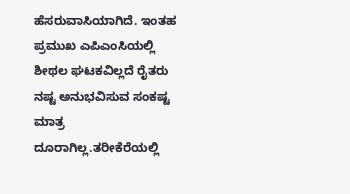ಹೆಸರುವಾಸಿಯಾಗಿದೆ. ಇಂತಹ ಪ್ರಮುಖ ಎಪಿಎಂಸಿಯಲ್ಲಿ ಶೀಥಲ ಘಟಕವಿಲ್ಲದೆ ರೈತರು ನಷ್ಟ ಅನುಭವಿಸುವ ಸಂಕಷ್ಟ ಮಾತ್ರ ದೂರಾಗಿಲ್ಲ.ತರೀಕೆರೆಯಲ್ಲಿ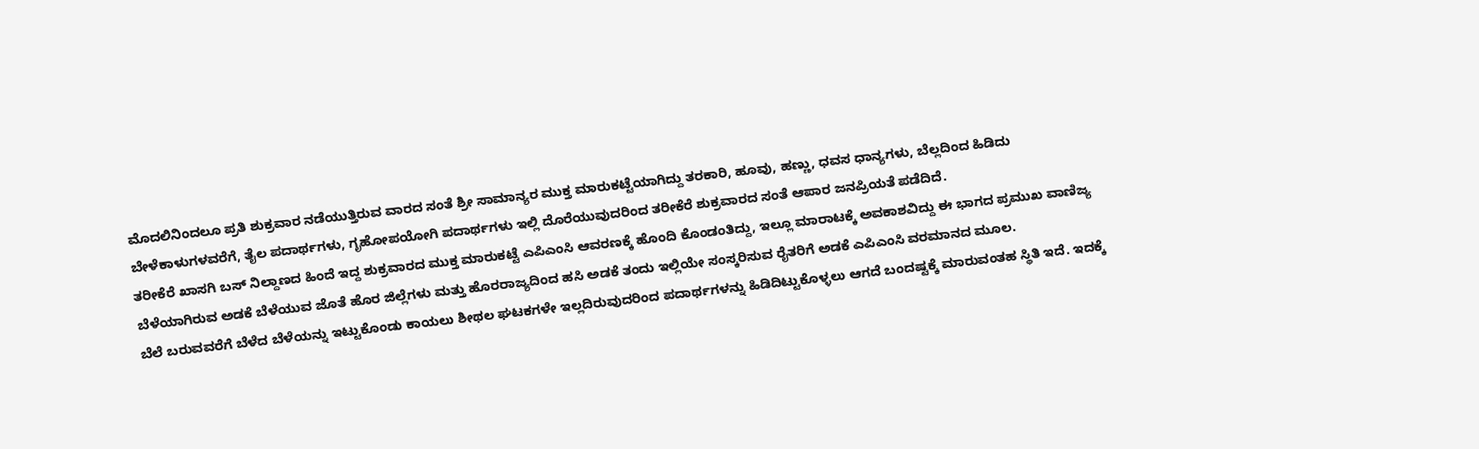ಮೊದಲಿನಿಂದಲೂ ಪ್ರತಿ ಶುಕ್ರವಾರ ನಡೆಯುತ್ತಿರುವ ವಾರದ ಸಂತೆ ಶ್ರೀ ಸಾಮಾನ್ಯರ ಮುಕ್ತ ಮಾರುಕಟ್ಟೆಯಾಗಿದ್ದು ತರಕಾರಿ, ಹೂವು, ಹಣ್ಣು, ಧವಸ ಧಾನ್ಯಗಳು, ಬೆಲ್ಲದಿಂದ ಹಿಡಿದು ಬೇಳೆಕಾಳುಗಳವರೆಗೆ, ತೈಲ ಪದಾರ್ಥಗಳು, ಗೃಹೋಪಯೋಗಿ ಪದಾರ್ಥಗಳು ಇಲ್ಲಿ ದೊರೆಯುವುದರಿಂದ ತರೀಕೆರೆ ಶುಕ್ರವಾರದ ಸಂತೆ ಆಪಾರ ಜನಪ್ರಿಯತೆ ಪಡೆದಿದೆ.
ತರೀಕೆರೆ ಖಾಸಗಿ ಬಸ್ ನಿಲ್ದಾಣದ ಹಿಂದೆ ಇದ್ದ ಶುಕ್ರವಾರದ ಮುಕ್ತ ಮಾರುಕಟ್ಟೆ ಎಪಿಎಂಸಿ ಆವರಣಕ್ಕೆ ಹೊಂದಿ ಕೊಂಡಂತಿದ್ದು, ಇಲ್ಲೂ ಮಾರಾಟಕ್ಕೆ ಅವಕಾಶವಿದ್ದು ಈ ಭಾಗದ ಪ್ರಮುಖ ವಾಣಿಜ್ಯ ಬೆಳೆಯಾಗಿರುವ ಅಡಕೆ ಬೆಳೆಯುವ ಜೊತೆ ಹೊರ ಜಿಲ್ಲೆಗಳು ಮತ್ತು ಹೊರರಾಜ್ಯದಿಂದ ಹಸಿ ಅಡಕೆ ತಂದು ಇಲ್ಲಿಯೇ ಸಂಸ್ಕರಿಸುವ ರೈತರಿಗೆ ಅಡಕೆ ಎಪಿಎಂಸಿ ವರಮಾನದ ಮೂಲ.
ಬೆಲೆ ಬರುವವರೆಗೆ ಬೆಳೆದ ಬೆಳೆಯನ್ನು ಇಟ್ಟುಕೊಂಡು ಕಾಯಲು ಶೀಥಲ ಘಟಕಗಳೇ ಇಲ್ಲದಿರುವುದರಿಂದ ಪದಾರ್ಥಗಳನ್ನು ಹಿಡಿದಿಟ್ಟುಕೊಳ್ಳಲು ಆಗದೆ ಬಂದಷ್ಟಕ್ಕೆ ಮಾರುವಂತಹ ಸ್ಥಿತಿ ಇದೆ. ಇದಕ್ಕೆ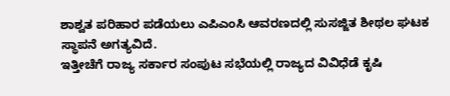ಶಾಶ್ವತ ಪರಿಹಾರ ಪಡೆಯಲು ಎಪಿಎಂಸಿ ಆವರಣದಲ್ಲಿ ಸುಸಜ್ಜಿತ ಶೀಥಲ ಘಟಕ ಸ್ಥಾಪನೆ ಅಗತ್ಯವಿದೆ.
ಇತ್ತೀಚೆಗೆ ರಾಜ್ಯ ಸರ್ಕಾರ ಸಂಪುಟ ಸಭೆಯಲ್ಲಿ ರಾಜ್ಯದ ವಿವಿಧೆಡೆ ಕೃಷಿ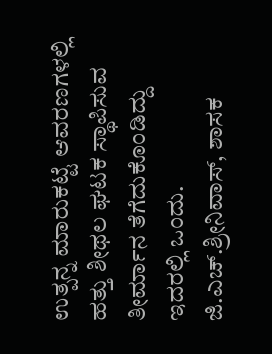ಉತ್ಪನ್ನ ಮಾರುಕಟ್ಟೆ ಆವರಣಗಳಲ್ಲಿ ಹತ್ತು ಶೀಥಲ ಘಟಕ ಸ್ಥಾಪಿಸುವ ತೀರ್ಮಾನ ತೆಗೆದುಕೊಂಡಿದ್ದು ಇದರಲ್ಲಿ ಒಂದು.
ಜಿ.ಎಚ್.ಶ್ರೀನಿವಾಸ್, ಶಾಸಕ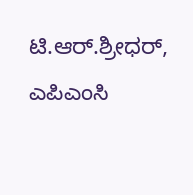ಟಿ.ಆರ್.ಶ್ರೀಧರ್, ಎಪಿಎಂಸಿ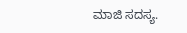ಮಾಜಿ ಸದಸ್ಯ.